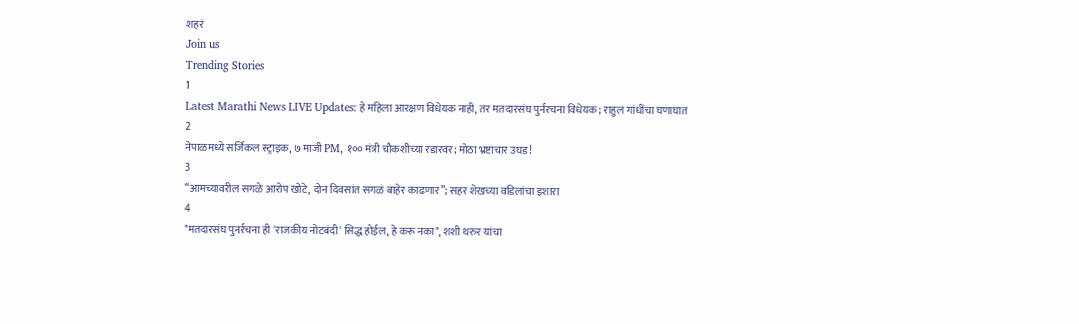शहरं
Join us
Trending Stories
1
Latest Marathi News LIVE Updates: हे महिला आरक्षण विधेयक नाही, तर मतदारसंघ पुर्नरचना विधेयक; राहुल गांधींचा घणाघात
2
नेपाळमध्ये सर्जिकल स्ट्राइक, ७ माजी PM, १०० मंत्री चौकशीच्या रडारवर; मोठा भ्रष्टाचार उघड!
3
“आमच्यावरील सगळे आरोप खोटे, दोन दिवसांत सगळं बाहेर काढणार”; सहर शेखच्या वडिलांचा इशारा
4
"मतदारसंघ पुनर्रचना ही 'राजकीय नोटबंदी' सिद्ध होईल, हे करू नका", शशी थरुर यांचा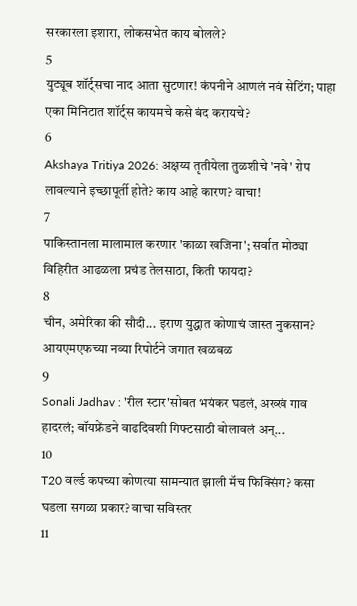सरकारला इशारा, लोकसभेत काय बोलले?
5
युट्यूब शॉर्ट्सचा नाद आता सुटणार! कंपनीने आणलं नवं सेटिंग; पाहा एका मिनिटात शॉर्ट्स कायमचे कसे बंद करायचे?
6
Akshaya Tritiya 2026: अक्षय्य तृतीयेला तुळशीचे 'नवे' रोप लावल्याने इच्छापूर्ती होते? काय आहे कारण? वाचा!
7
पाकिस्तानला मालामाल करणार 'काळा खजिना'; सर्वात मोठ्या विहिरीत आढळला प्रचंड तेलसाठा, किती फायदा?
8
चीन, अमेरिका की सौदी... इराण युद्धात कोणाचं जास्त नुकसान? आयएमएफच्या नव्या रिपोर्टने जगात खळबळ
9
Sonali Jadhav : 'रील स्टार'सोबत भयंकर घडलं, अख्खं गाव हादरलं; बॉयफ्रेंडने वाढदिवशी गिफ्टसाठी बोलावलं अन्...
10
T20 वर्ल्ड कपच्या कोणत्या सामन्यात झाली मॅच फिक्सिंग? कसा घडला सगळा प्रकार? वाचा सविस्तर
11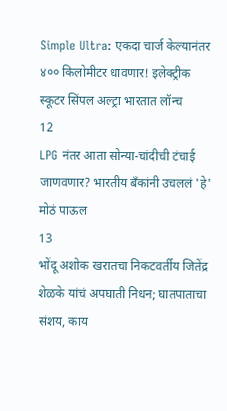Simple Ultra: एकदा चार्ज केल्यानंतर ४०० किलोमीटर धावणार! इलेक्ट्रीक स्कूटर सिंपल अल्ट्रा भारतात लॉन्च
12
LPG नंतर आता सोन्या-चांदीची टंचाई जाणवणार? भारतीय बँकांनी उचललं 'हे' मोठं पाऊल
13
भोंदू अशोक खरातचा निकटवर्तीय जितेंद्र शेळके यांचं अपघाती निधन; घातपाताचा संशय, काय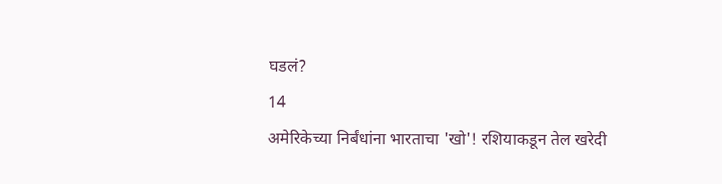घडलं?
14
अमेरिकेच्या निर्बंधांना भारताचा 'खो'! रशियाकडून तेल खरेदी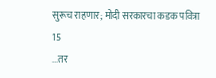सुरूच राहणार; मोदी सरकारचा कडक पवित्रा
15
...तर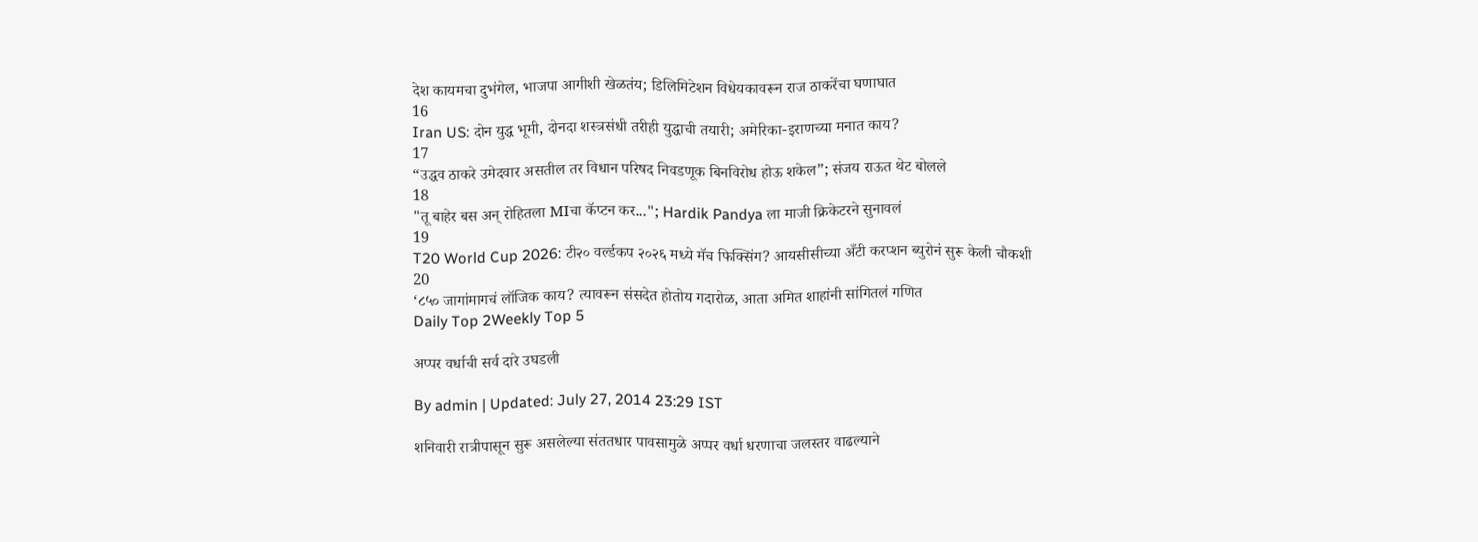देश कायमचा दुभंगेल, भाजपा आगीशी खेळतंय; डिलिमिटेशन विधेयकावरून राज ठाकरेंचा घणाघात
16
Iran US: दोन युद्ध भूमी, दोनदा शस्त्रसंधी तरीही युद्धाची तयारी; अमेरिका-इराणच्या मनात काय?
17
“उद्धव ठाकरे उमेदवार असतील तर विधान परिषद निवडणूक बिनविरोध होऊ शकेल”; संजय राऊत थेट बोलले
18
"तू बाहेर बस अन् रोहितला MIचा कॅप्टन कर..."; Hardik Pandya ला माजी क्रिकेटरने सुनावलं
19
T20 World Cup 2026: टी२० वर्ल्डकप २०२६ मध्ये मॅच फिक्सिंग? आयसीसीच्या अँटी करप्शन ब्युरोनं सुरू केली चौकशी
20
‘८५० जागांमागचं लॉजिक काय? त्यावरून संसदेत होतोय गदारोळ, आता अमित शाहांनी सांगितलं गणित
Daily Top 2Weekly Top 5

अप्पर वर्धाची सर्व दारे उघडली

By admin | Updated: July 27, 2014 23:29 IST

शनिवारी रात्रीपासून सुरू असलेल्या संततधार पावसामुळे अप्पर वर्धा धरणाचा जलस्तर वाढल्याने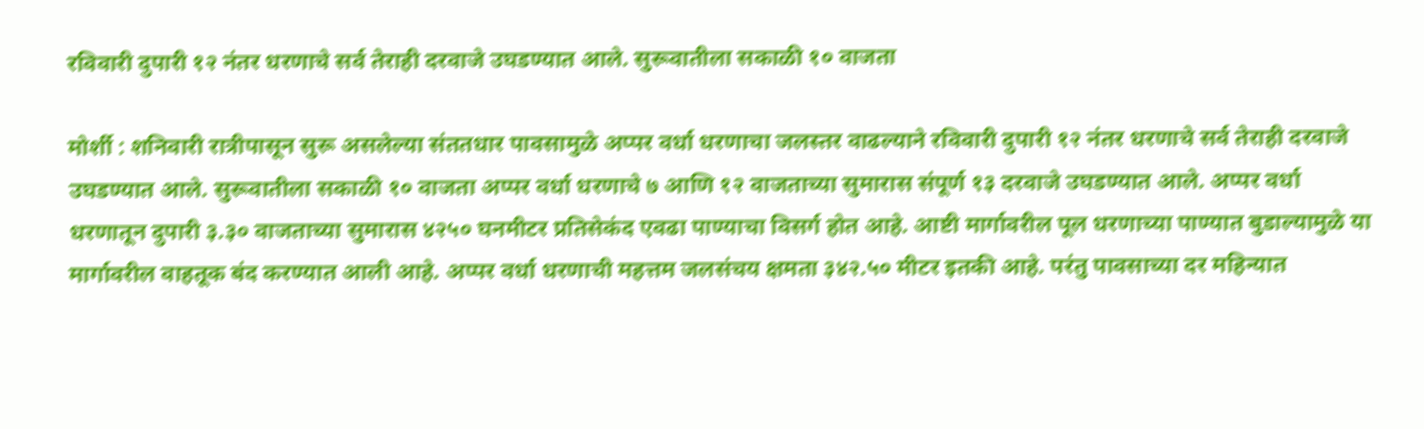रविवारी दुपारी १२ नंतर धरणाचे सर्व तेराही दरवाजे उघडण्यात आले. सुरूवातीला सकाळी १० वाजता

मोर्शी : शनिवारी रात्रीपासून सुरू असलेल्या संततधार पावसामुळे अप्पर वर्धा धरणाचा जलस्तर वाढल्याने रविवारी दुपारी १२ नंतर धरणाचे सर्व तेराही दरवाजे उघडण्यात आले. सुरूवातीला सकाळी १० वाजता अप्पर वर्धा धरणाचे ७ आणि १२ वाजताच्या सुमारास संपूर्ण १३ दरवाजे उघडण्यात आले. अप्पर वर्धा धरणातून दुपारी ३.३० वाजताच्या सुमारास ४२५० घनमीटर प्रतिसेकंद एवढा पाण्याचा विसर्ग होत आहे. आष्टी मार्गावरील पूल धरणाच्या पाण्यात बुडाल्यामुळे या मार्गावरील वाहतूक बंद करण्यात आली आहे. अप्पर वर्धा धरणाची महत्तम जलसंचय क्षमता ३४२.५० मीटर इतकी आहे. परंतु पावसाच्या दर महिन्यात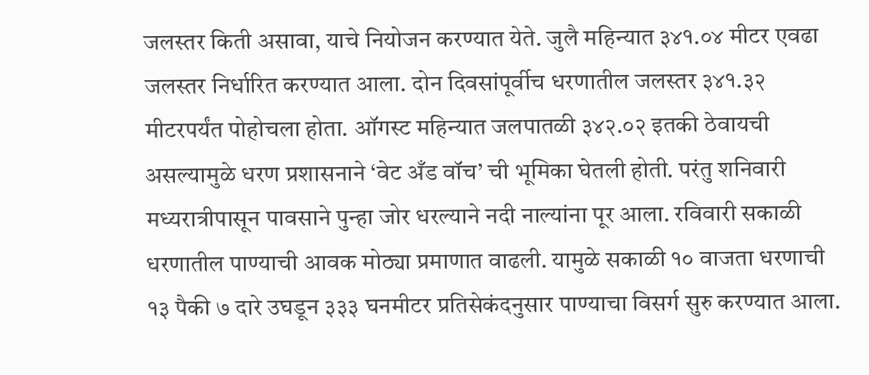जलस्तर किती असावा, याचे नियोजन करण्यात येते. जुलै महिन्यात ३४१.०४ मीटर एवढा जलस्तर निर्धारित करण्यात आला. दोन दिवसांपूर्वीच धरणातील जलस्तर ३४१.३२ मीटरपर्यंत पोहोचला होता. ऑगस्ट महिन्यात जलपातळी ३४२.०२ इतकी ठेवायची असल्यामुळे धरण प्रशासनाने ‘वेट अँड वॉच’ ची भूमिका घेतली होती. परंतु शनिवारी मध्यरात्रीपासून पावसाने पुन्हा जोर धरल्याने नदी नाल्यांना पूर आला. रविवारी सकाळी धरणातील पाण्याची आवक मोठ्या प्रमाणात वाढली. यामुळे सकाळी १० वाजता धरणाची १३ पैकी ७ दारे उघडून ३३३ घनमीटर प्रतिसेकंदनुसार पाण्याचा विसर्ग सुरु करण्यात आला.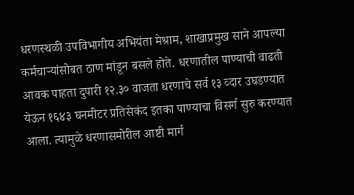धरणस्थळी उपविभागीय अभियंता मेश्राम, शाखाप्रमुख साने आपल्या कर्मचाऱ्यांसोबत ठाण मांडून बसले होते. धरणातील पाण्याची वाढती आवक पाहता दुपारी १२.३० वाजता धरणाचे सर्व १३ व्दार उघडण्यात येऊन १६४३ घनमीटर प्रतिसेकंद इतका पाण्याचा विसर्ग सुरु करण्यात आला. त्यामुळे धरणासमोरील आष्टी मार्ग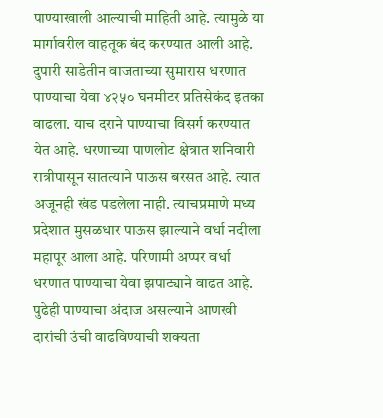पाण्याखाली आल्याची माहिती आहे. त्यामुळे या मार्गावरील वाहतूक बंद करण्यात आली आहे. दुपारी साडेतीन वाजताच्या सुमारास धरणात पाण्याचा येवा ४२५० घनमीटर प्रतिसेकंद इतका वाढला. याच दराने पाण्याचा विसर्ग करण्यात येत आहे. धरणाच्या पाणलोट क्षेत्रात शनिवारी रात्रीपासून सातत्याने पाऊस बरसत आहे. त्यात अजूनही खंड पडलेला नाही. त्याचप्रमाणे मध्य प्रदेशात मुसळधार पाऊस झाल्याने वर्धा नदीला महापूर आला आहे. परिणामी अप्पर वर्धा धरणात पाण्याचा येवा झपाट्याने वाढत आहे. पुढेही पाण्याचा अंदाज असल्याने आणखी दारांची उंची वाढविण्याची शक्यता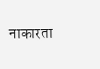नाकारता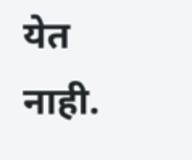येत नाही.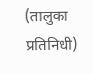(तालुका प्रतिनिधी)